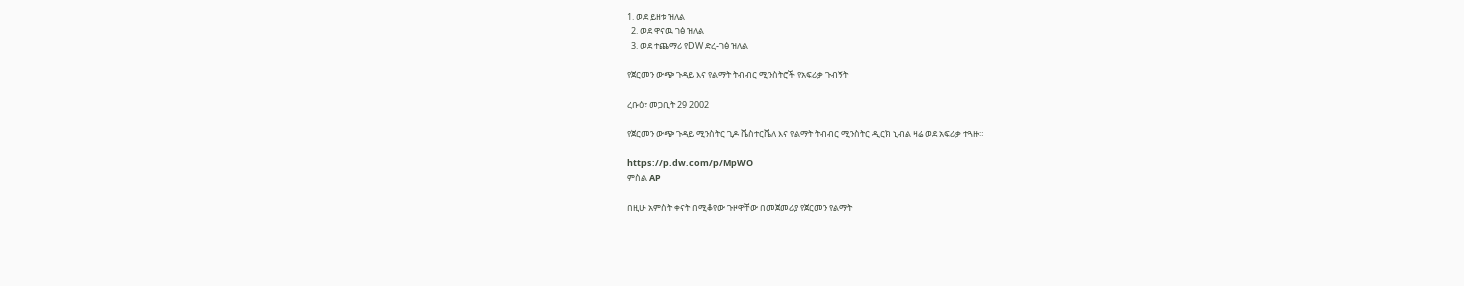1. ወደ ይዘቱ ዝለል
  2. ወደ ዋናዉ ገፅ ዝለል
  3. ወደ ተጨማሪ የDW ድረ-ገፅ ዝለል

የጀርመን ውጭ ጉዳይ እና የልማት ትብብር ሚንስትሮች የአፍሪቃ ጉብኝት

ረቡዕ፣ መጋቢት 29 2002

የጀርመን ውጭ ጉዳይ ሚንስትር ጊዶ ቬስተርቬለ እና የልማት ትብብር ሚንስትር ዲርክ ኒብል ዛሬ ወደ አፍሪቃ ተጓዙ።

https://p.dw.com/p/MpWO
ምስል AP

በዚሁ አምስት ቀናት በሚቆየው ጉዞዋቸው በመጀመሪያ የጀርመን የልማት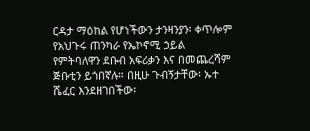ርዳታ ማዕከል የሆነችውን ታንዛንያን፡ ቀጥሎም የአህጉሩ ጠንካራ የኤኮኖሚ ኃይል የምትባለዋን ደቡብ አፍሪቃን እና በመጨረሻም ጅቡቲን ይጎበኛሉ። በዚሁ ጉብኝታቸው፡ ኡተ ሼፈር እንደዘገበችው፡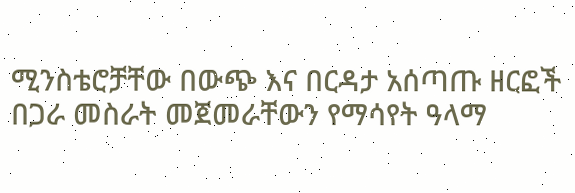ሚንስቴሮቻቸው በውጭ እና በርዳታ አሰጣጡ ዘርፎች በጋራ መስራት መጀመራቸውን የማሳየት ዓላማ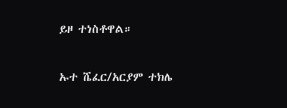ይዞ ተነስቶዋል።

ኡተ ሼፈር/አርያም ተክሌ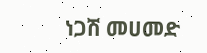ነጋሽ መሀመድ